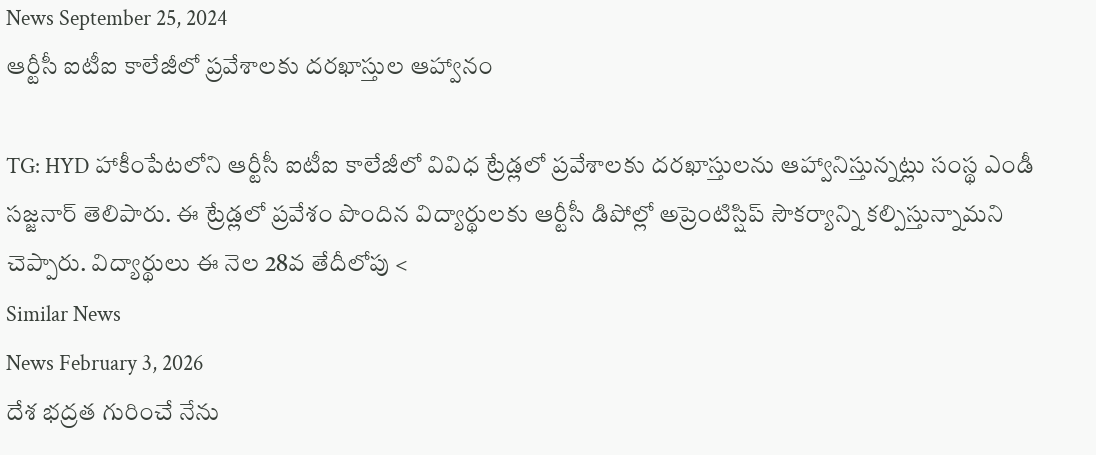News September 25, 2024
ఆర్టీసీ ఐటీఐ కాలేజీలో ప్రవేశాలకు దరఖాస్తుల ఆహ్వానం

TG: HYD హాకీంపేటలోని ఆర్టీసీ ఐటీఐ కాలేజీలో వివిధ ట్రేడ్లలో ప్రవేశాలకు దరఖాస్తులను ఆహ్వానిస్తున్నట్లు సంస్థ ఎండీ సజ్జనార్ తెలిపారు. ఈ ట్రేడ్లలో ప్రవేశం పొందిన విద్యార్థులకు ఆర్టీసీ డిపోల్లో అప్రెంటిస్షిప్ సౌకర్యాన్ని కల్పిస్తున్నామని చెప్పారు. విద్యార్థులు ఈ నెల 28వ తేదీలోపు <
Similar News
News February 3, 2026
దేశ భద్రత గురించే నేను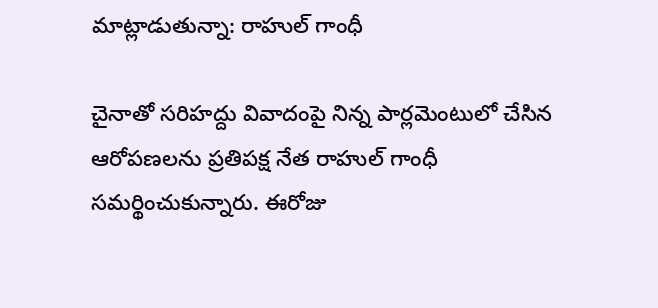మాట్లాడుతున్నా: రాహుల్ గాంధీ

చైనాతో సరిహద్దు వివాదంపై నిన్న పార్లమెంటులో చేసిన ఆరోపణలను ప్రతిపక్ష నేత రాహుల్ గాంధీ సమర్థించుకున్నారు. ఈరోజు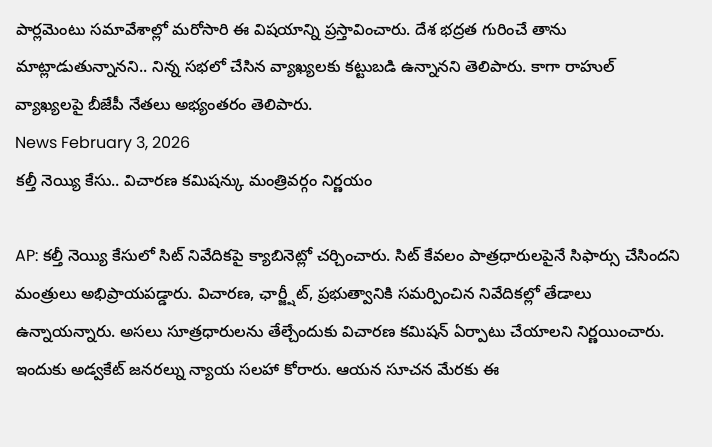పార్లమెంటు సమావేశాల్లో మరోసారి ఈ విషయాన్ని ప్రస్తావించారు. దేశ భద్రత గురించే తాను మాట్లాడుతున్నానని.. నిన్న సభలో చేసిన వ్యాఖ్యలకు కట్టుబడి ఉన్నానని తెలిపారు. కాగా రాహుల్ వ్యాఖ్యలపై బీజేపీ నేతలు అభ్యంతరం తెలిపారు.
News February 3, 2026
కల్తీ నెయ్యి కేసు.. విచారణ కమిషన్కు మంత్రివర్గం నిర్ణయం

AP: కల్తీ నెయ్యి కేసులో సిట్ నివేదికపై క్యాబినెట్లో చర్చించారు. సిట్ కేవలం పాత్రధారులపైనే సిఫార్సు చేసిందని మంత్రులు అభిప్రాయపడ్డారు. విచారణ, ఛార్జ్షీట్, ప్రభుత్వానికి సమర్పించిన నివేదికల్లో తేడాలు ఉన్నాయన్నారు. అసలు సూత్రధారులను తేల్చేందుకు విచారణ కమిషన్ ఏర్పాటు చేయాలని నిర్ణయించారు. ఇందుకు అడ్వకేట్ జనరల్ను న్యాయ సలహా కోరారు. ఆయన సూచన మేరకు ఈ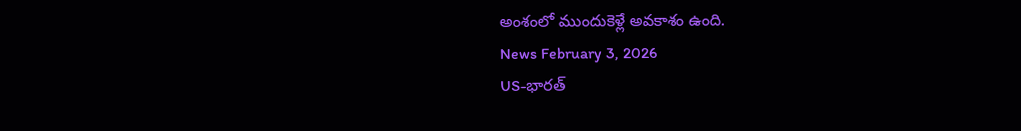అంశంలో ముందుకెళ్లే అవకాశం ఉంది.
News February 3, 2026
US-భారత్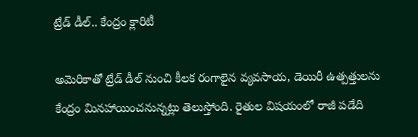ట్రేడ్ డీల్.. కేంద్రం క్లారిటీ

అమెరికాతో ట్రేడ్ డీల్ నుంచి కీలక రంగాలైన వ్యవసాయ, డెయిరీ ఉత్పత్తులను కేంద్రం మినహాయించనున్నట్లు తెలుస్తోంది. రైతుల విషయంలో రాజీ పడేది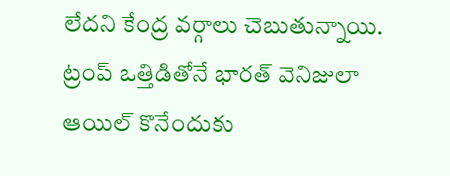లేదని కేంద్ర వర్గాలు చెబుతున్నాయి. ట్రంప్ ఒత్తిడితోనే భారత్ వెనిజులా ఆయిల్ కొనేందుకు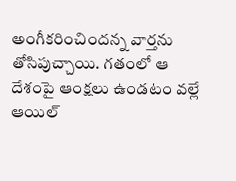అంగీకరించిందన్న వార్తను తోసిపుచ్చాయి. గతంలో ఆ దేశంపై ఆంక్షలు ఉండటం వల్లే ఆయిల్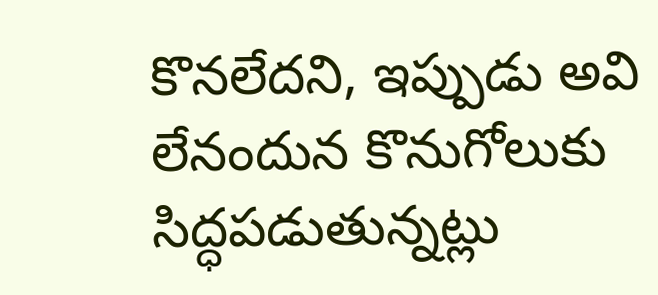కొనలేదని, ఇప్పుడు అవి లేనందున కొనుగోలుకు సిద్ధపడుతున్నట్లు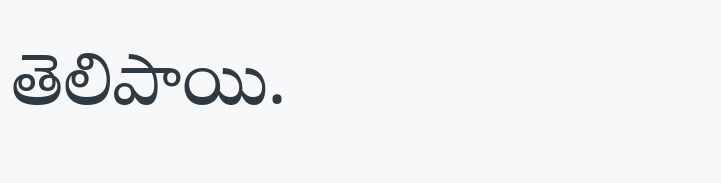తెలిపాయి.